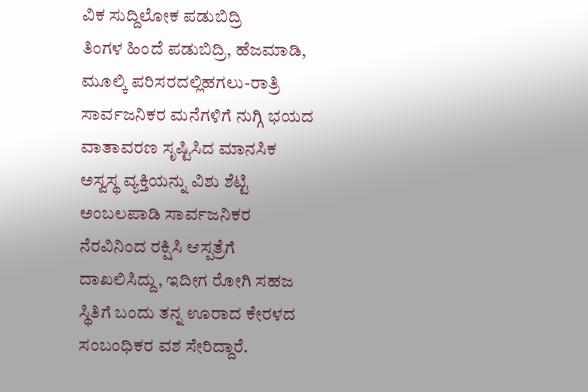ವಿಕ ಸುದ್ದಿಲೋಕ ಪಡುಬಿದ್ರಿ
ತಿಂಗಳ ಹಿಂದೆ ಪಡುಬಿದ್ರಿ, ಹೆಜಮಾಡಿ, ಮೂಲ್ಕಿ ಪರಿಸರದಲ್ಲಿಹಗಲು-ರಾತ್ರಿ ಸಾರ್ವಜನಿಕರ ಮನೆಗಳಿಗೆ ನುಗ್ಗಿ ಭಯದ ವಾತಾವರಣ ಸೃಷ್ಟಿಸಿದ ಮಾನಸಿಕ ಅಸ್ವಸ್ಥ ವ್ಯಕ್ತಿಯನ್ನು ವಿಶು ಶೆಟ್ಟಿ ಅಂಬಲಪಾಡಿ ಸಾರ್ವಜನಿಕರ ನೆರವಿನಿಂದ ರಕ್ಷಿಸಿ ಆಸ್ಪತ್ರೆಗೆ ದಾಖಲಿಸಿದ್ದು, ಇದೀಗ ರೋಗಿ ಸಹಜ ಸ್ಥಿತಿಗೆ ಬಂದು ತನ್ನ ಊರಾದ ಕೇರಳದ ಸಂಬಂಧಿಕರ ವಶ ಸೇರಿದ್ದಾರೆ.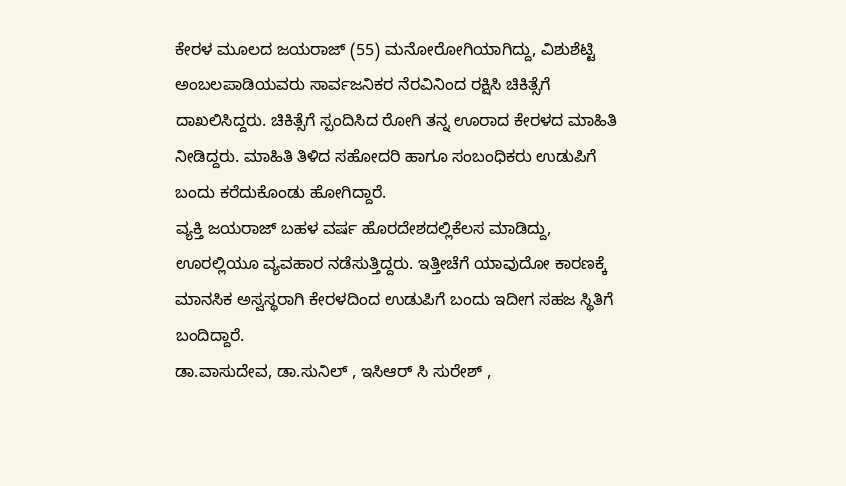ಕೇರಳ ಮೂಲದ ಜಯರಾಜ್ (55) ಮನೋರೋಗಿಯಾಗಿದ್ದು, ವಿಶುಶೆಟ್ಟಿ ಅಂಬಲಪಾಡಿಯವರು ಸಾರ್ವಜನಿಕರ ನೆರವಿನಿಂದ ರಕ್ಷಿಸಿ ಚಿಕಿತ್ಸೆಗೆ ದಾಖಲಿಸಿದ್ದರು. ಚಿಕಿತ್ಸೆಗೆ ಸ್ಪಂದಿಸಿದ ರೋಗಿ ತನ್ನ ಊರಾದ ಕೇರಳದ ಮಾಹಿತಿ ನೀಡಿದ್ದರು. ಮಾಹಿತಿ ತಿಳಿದ ಸಹೋದರಿ ಹಾಗೂ ಸಂಬಂಧಿಕರು ಉಡುಪಿಗೆ ಬಂದು ಕರೆದುಕೊಂಡು ಹೋಗಿದ್ದಾರೆ.
ವ್ಯಕ್ತಿ ಜಯರಾಜ್ ಬಹಳ ವರ್ಷ ಹೊರದೇಶದಲ್ಲಿಕೆಲಸ ಮಾಡಿದ್ದು, ಊರಲ್ಲಿಯೂ ವ್ಯವಹಾರ ನಡೆಸುತ್ತಿದ್ದರು. ಇತ್ತೀಚೆಗೆ ಯಾವುದೋ ಕಾರಣಕ್ಕೆ ಮಾನಸಿಕ ಅಸ್ವಸ್ಥರಾಗಿ ಕೇರಳದಿಂದ ಉಡುಪಿಗೆ ಬಂದು ಇದೀಗ ಸಹಜ ಸ್ಥಿತಿಗೆ ಬಂದಿದ್ದಾರೆ.
ಡಾ.ವಾಸುದೇವ, ಡಾ.ಸುನಿಲ್ , ಇಸಿಆರ್ ಸಿ ಸುರೇಶ್ ,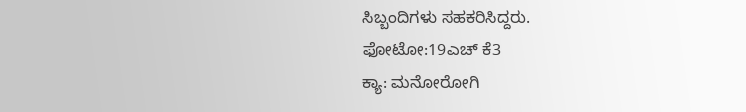ಸಿಬ್ಬಂದಿಗಳು ಸಹಕರಿಸಿದ್ದರು.
ಫೋಟೋ:19ಎಚ್ ಕೆ3
ಕ್ಯಾ: ಮನೋರೋಗಿ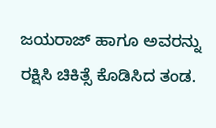ಜಯರಾಜ್ ಹಾಗೂ ಅವರನ್ನು ರಕ್ಷಿಸಿ ಚಿಕಿತ್ಸೆ ಕೊಡಿಸಿದ ತಂಡ.